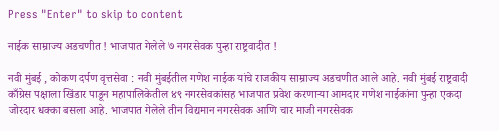Press "Enter" to skip to content

नाईक साम्राज्य अडचणीत ! भाजपात गेलेले ७ नगरसेवक पुन्हा राष्ट्रवादीत !

नवी मुंबई , कोकण दर्पण वृत्तसेवा : नवी मुंबईतील गणेश नाईक यांचे राजकीय साम्राज्य अडचणीत आले आहे. नवी मुंबई राष्ट्रवादी काँग्रेस पक्षाला खिंडार पाडून महापालिकेतील ४९ नगरसेवकांसह भाजपात प्रवेश करणाऱ्या आमदार गणेश नाईकांना पुन्हा एकदा जोरदार धक्का बसला आहे. भाजपात गेलेले तीन विद्यमान नगरसेवक आणि चार माजी नगरसेवक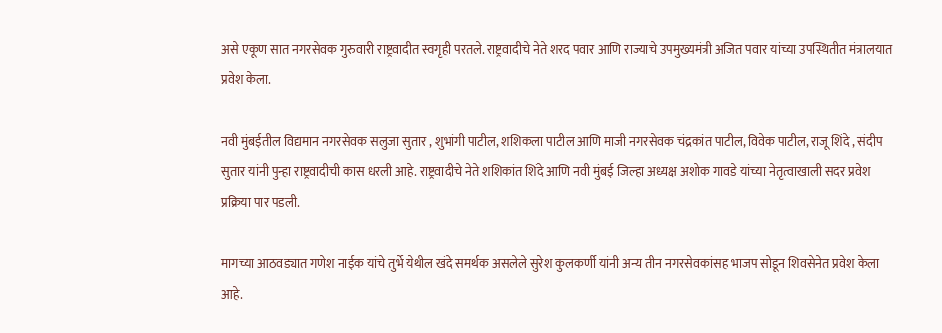असे एकूण सात नगरसेवक गुरुवारी राष्ट्रवादीत स्वगृही परतले. राष्ट्रवादीचे नेते शरद पवार आणि राज्याचे उपमुख्यमंत्री अजित पवार यांच्या उपस्थितीत मंत्रालयात प्रवेश केला.

नवी मुंबईतील विद्यमान नगरसेवक सलुजा सुतार , शुभांगी पाटील, शशिकला पाटील आणि माजी नगरसेवक चंद्रकांत पाटील, विवेक पाटील, राजू शिंदे , संदीप सुतार यांनी पुन्हा राष्ट्रवादीची कास धरली आहे. राष्ट्रवादीचे नेते शशिकांत शिंदे आणि नवी मुंबई जिल्हा अध्यक्ष अशोक गावडे यांच्या नेतृत्वाखाली सदर प्रवेश प्रक्रिया पार पडली.

मागच्या आठवड्यात गणेश नाईक यांचे तुर्भे येथील खंदे समर्थक असलेले सुरेश कुलकर्णी यांनी अन्य तीन नगरसेवकांसह भाजप सोडून शिवसेनेत प्रवेश केला आहे.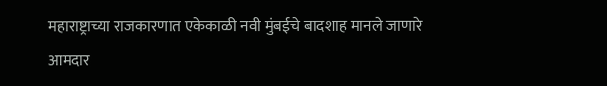महाराष्ट्राच्या राजकारणात एकेकाळी नवी मुंबईचे बादशाह मानले जाणारे आमदार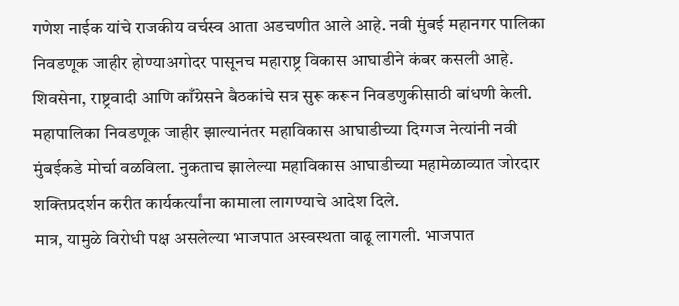गणेश नाईक यांचे राजकीय वर्चस्व आता अडचणीत आले आहे. नवी मुंबई महानगर पालिका निवडणूक जाहीर होण्याअगोदर पासूनच महाराष्ट्र विकास आघाडीने कंबर कसली आहे. शिवसेना, राष्ट्रवादी आणि काँग्रेसने बैठकांचे सत्र सुरू करून निवडणुकीसाठी बांधणी केली. महापालिका निवडणूक जाहीर झाल्यानंतर महाविकास आघाडीच्या दिग्गज नेत्यांनी नवी मुंबईकडे मोर्चा वळविला. नुकताच झालेल्या महाविकास आघाडीच्या महामेळाव्यात जोरदार शक्तिप्रदर्शन करीत कार्यकर्त्यांना कामाला लागण्याचे आदेश दिले.
मात्र, यामुळे विरोधी पक्ष असलेल्या भाजपात अस्वस्थता वाढू लागली. भाजपात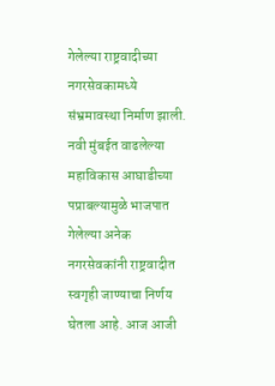गेलेल्या राष्ट्रवादीच्या नगरसेवकामध्ये संभ्रमावस्था निर्माण झाली. नवी मुंबईत वाढलेल्या महाविकास आघाडीच्या पप्राबल्यामुळे भाजपात गेलेल्या अनेक नगरसेवकांनी राष्ट्रवादीत स्वगृही जाण्याचा निर्णय घेतला आहे. आज आजी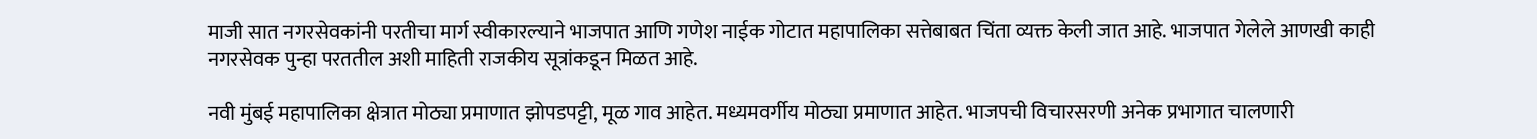माजी सात नगरसेवकांनी परतीचा मार्ग स्वीकारल्याने भाजपात आणि गणेश नाईक गोटात महापालिका सत्तेबाबत चिंता व्यक्त केली जात आहे. भाजपात गेलेले आणखी काही नगरसेवक पुन्हा परततील अशी माहिती राजकीय सूत्रांकडून मिळत आहे.

नवी मुंबई महापालिका क्षेत्रात मोठ्या प्रमाणात झोपडपट्टी, मूळ गाव आहेत. मध्यमवर्गीय मोठ्या प्रमाणात आहेत. भाजपची विचारसरणी अनेक प्रभागात चालणारी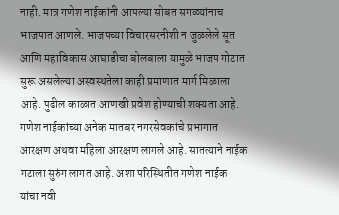नाही. मात्र गणेश नाईकांनी आपल्या सोबत सगळ्यांनाच भाजपात आणले. भाजपच्या विचारसरनीशी न जुळलेले सूत आणि महाविकास आघाडीचा बोलबाला यामुळे भाजप गोटात सुरू असलेल्या अस्वस्थतेला काही प्रमाणात मार्ग मिळाला आहे. पुढील काळात आणखी प्रवेश होण्याची शक्यता आहे.
गणेश नाईकांच्या अनेक मातबर नगरसेवकांचे प्रभागात आरक्षण अथवा महिला आरक्षण लागले आहे. सातत्याने नाईक गटाला सुरुंग लागत आहे. अशा परिस्थितीत गणेश नाईक यांचा नवी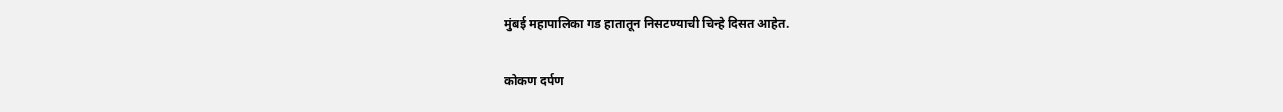मुंबई महापालिका गड हातातून निसटण्याची चिन्हे दिसत आहेत.

कोकण दर्पण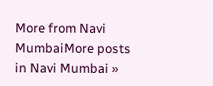More from Navi MumbaiMore posts in Navi Mumbai »